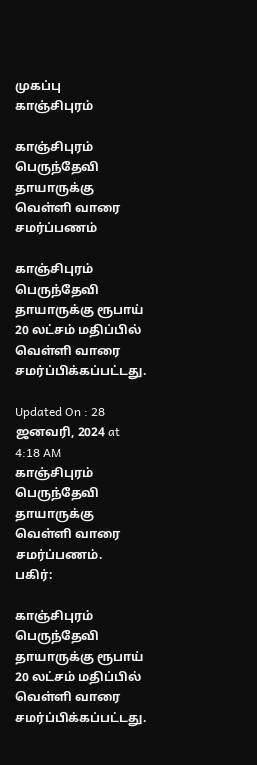முகப்பு
காஞ்சிபுரம்

காஞ்சிபுரம் பெருந்தேவி தாயாருக்கு வெள்ளி வாரை சமர்ப்பணம்

காஞ்சிபுரம் பெருந்தேவி தாயாருக்கு ரூபாய் 20 லட்சம் மதிப்பில் வெள்ளி வாரை சமர்ப்பிக்கப்பட்டது.

Updated On : 28 ஜனவரி, 2024 at 4:18 AM
காஞ்சிபுரம் பெருந்தேவி தாயாருக்கு வெள்ளி வாரை சமர்ப்பணம்.
பகிர்:

காஞ்சிபுரம் பெருந்தேவி தாயாருக்கு ரூபாய் 20 லட்சம் மதிப்பில் வெள்ளி வாரை சமர்ப்பிக்கப்பட்டது.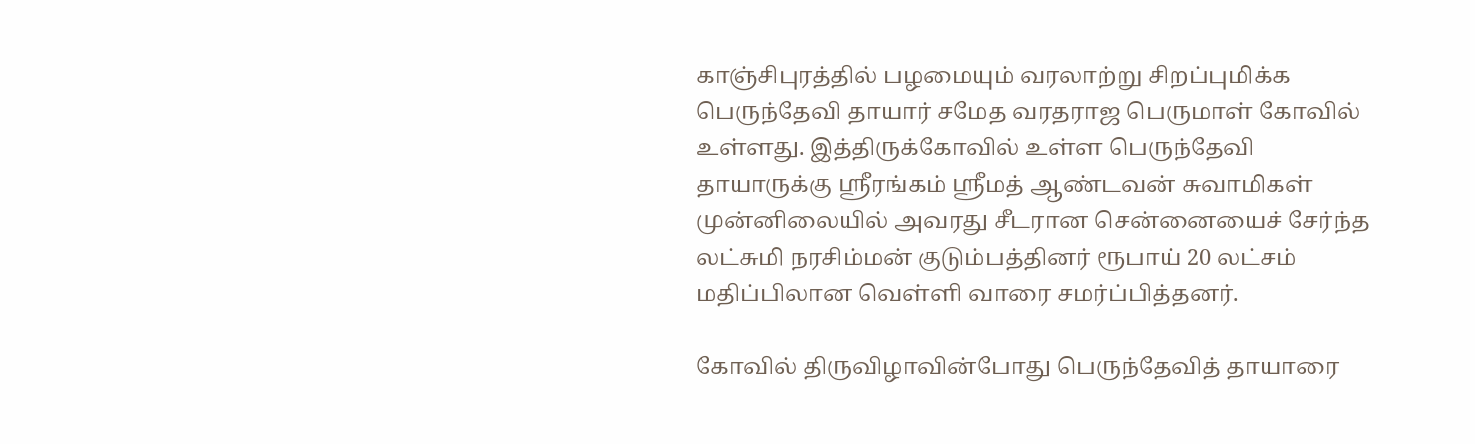காஞ்சிபுரத்தில் பழமையும் வரலாற்று சிறப்புமிக்க பெருந்தேவி தாயார் சமேத வரதராஜ பெருமாள் கோவில் உள்ளது. இத்திருக்கோவில் உள்ள பெருந்தேவி தாயாருக்கு ஸ்ரீரங்கம் ஸ்ரீமத் ஆண்டவன் சுவாமிகள் முன்னிலையில் அவரது சீடரான சென்னையைச் சேர்ந்த லட்சுமி நரசிம்மன் குடும்பத்தினர் ரூபாய் 20 லட்சம் மதிப்பிலான வெள்ளி வாரை சமர்ப்பித்தனர்.

கோவில் திருவிழாவின்போது பெருந்தேவித் தாயாரை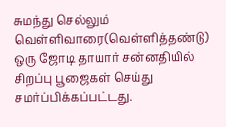சுமந்து செல்லும் வெள்ளிவாரை(வெள்ளித்தண்டு) ஒரு ஜோடி தாயார் சன்னதியில் சிறப்பு பூஜைகள் செய்து சமர்ப்பிக்கப்பட்டது.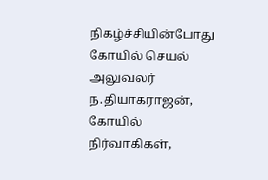நிகழ்ச்சியின்போது கோயில் செயல் அலுவலர் ந.தியாகராஜன், கோயில் நிர்வாகிகள்,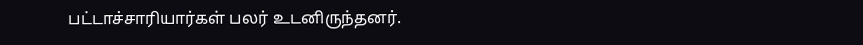பட்டாச்சாரியார்கள் பலர் உடனிருந்தனர்.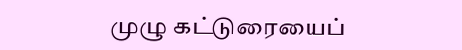முழு கட்டுரையைப்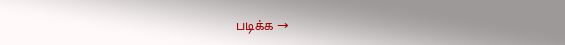படிக்க →